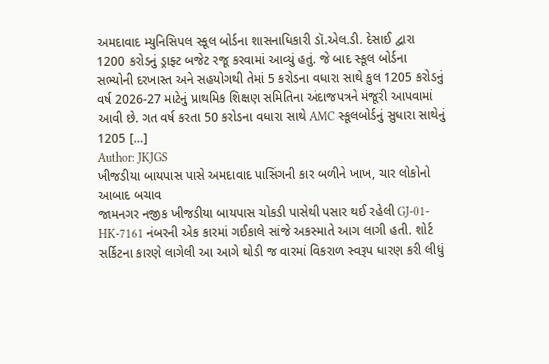અમદાવાદ મ્યુનિસિપલ સ્કૂલ બોર્ડના શાસનાધિકારી ડૉ.એલ.ડી. દેસાઈ દ્વારા 1200 કરોડનું ડ્રાફ્ટ બજેટ રજૂ કરવામાં આવ્યું હતું. જે બાદ સ્કૂલ બોર્ડના સભ્યોની દરખાસ્ત અને સહયોગથી તેમાં 5 કરોડના વધારા સાથે કુલ 1205 કરોડનું વર્ષ 2026-27 માટેનું પ્રાથમિક શિક્ષણ સમિતિના અંદાજપત્રને મંજૂરી આપવામાં આવી છે. ગત વર્ષ કરતા 50 કરોડના વધારા સાથે AMC સ્કૂલબોર્ડનું સુધારા સાથેનું 1205 […]
Author: JKJGS
ખીજડીયા બાયપાસ પાસે અમદાવાદ પાસિંગની કાર બળીને ખાખ, ચાર લોકોનો આબાદ બચાવ
જામનગર નજીક ખીજડીયા બાયપાસ ચોકડી પાસેથી પસાર થઈ રહેલી GJ-01-HK-7161 નંબરની એક કારમાં ગઈકાલે સાંજે અકસ્માતે આગ લાગી હતી. શોર્ટ સર્કિટના કારણે લાગેલી આ આગે થોડી જ વારમાં વિકરાળ સ્વરૂપ ધારણ કરી લીધું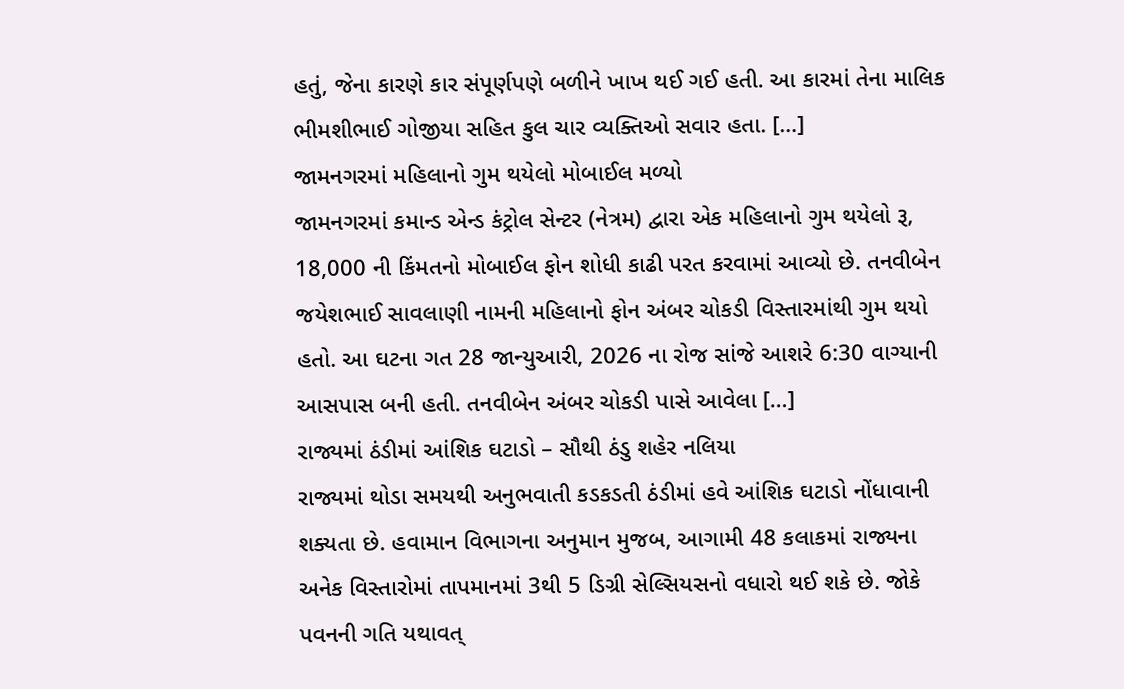હતું, જેના કારણે કાર સંપૂર્ણપણે બળીને ખાખ થઈ ગઈ હતી. આ કારમાં તેના માલિક ભીમશીભાઈ ગોજીયા સહિત કુલ ચાર વ્યક્તિઓ સવાર હતા. […]
જામનગરમાં મહિલાનો ગુમ થયેલો મોબાઈલ મળ્યો
જામનગરમાં કમાન્ડ એન્ડ કંટ્રોલ સેન્ટર (નેત્રમ) દ્વારા એક મહિલાનો ગુમ થયેલો રૂ, 18,000 ની કિંમતનો મોબાઈલ ફોન શોધી કાઢી પરત કરવામાં આવ્યો છે. તનવીબેન જયેશભાઈ સાવલાણી નામની મહિલાનો ફોન અંબર ચોકડી વિસ્તારમાંથી ગુમ થયો હતો. આ ઘટના ગત 28 જાન્યુઆરી, 2026 ના રોજ સાંજે આશરે 6:30 વાગ્યાની આસપાસ બની હતી. તનવીબેન અંબર ચોકડી પાસે આવેલા […]
રાજ્યમાં ઠંડીમાં આંશિક ઘટાડો – સૌથી ઠંડુ શહેર નલિયા
રાજ્યમાં થોડા સમયથી અનુભવાતી કડકડતી ઠંડીમાં હવે આંશિક ઘટાડો નોંધાવાની શક્યતા છે. હવામાન વિભાગના અનુમાન મુજબ, આગામી 48 કલાકમાં રાજ્યના અનેક વિસ્તારોમાં તાપમાનમાં 3થી 5 ડિગ્રી સેલ્સિયસનો વધારો થઈ શકે છે. જોકે પવનની ગતિ યથાવત્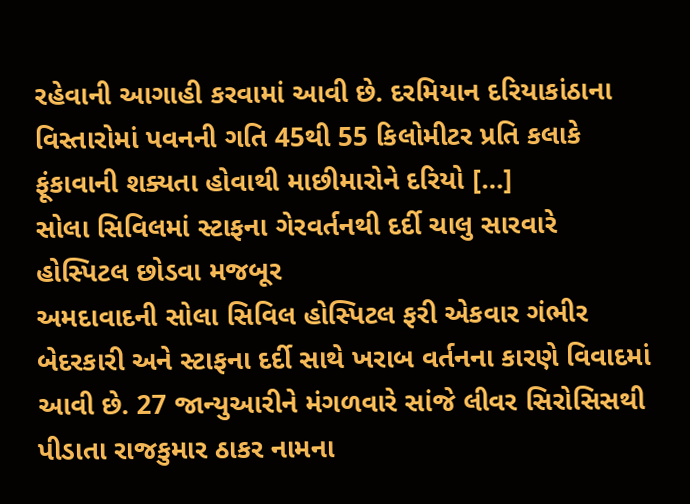રહેવાની આગાહી કરવામાં આવી છે. દરમિયાન દરિયાકાંઠાના વિસ્તારોમાં પવનની ગતિ 45થી 55 કિલોમીટર પ્રતિ કલાકે ફૂંકાવાની શક્યતા હોવાથી માછીમારોને દરિયો […]
સોલા સિવિલમાં સ્ટાફના ગેરવર્તનથી દર્દી ચાલુ સારવારે હોસ્પિટલ છોડવા મજબૂર
અમદાવાદની સોલા સિવિલ હોસ્પિટલ ફરી એકવાર ગંભીર બેદરકારી અને સ્ટાફના દર્દી સાથે ખરાબ વર્તનના કારણે વિવાદમાં આવી છે. 27 જાન્યુઆરીને મંગળવારે સાંજે લીવર સિરોસિસથી પીડાતા રાજકુમાર ઠાકર નામના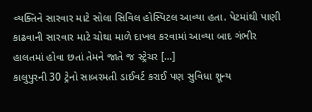વ્યક્તિને સારવાર માટે સોલા સિવિલ હોસ્પિટલ આવ્યા હતા. પેટમાંથી પાણી કાઢવાની સારવાર માટે ચોથા માળે દાખલ કરવામાં આવ્યા બાદ ગંભીર હાલતમાં હોવા છતાં તેમને જાતે જ સ્ટ્રેચર […]
કાલુપુરની 30 ટ્રેનો સાબરમતી ડાઈવર્ટ કરાઈ પણ સુવિધા શૂન્ય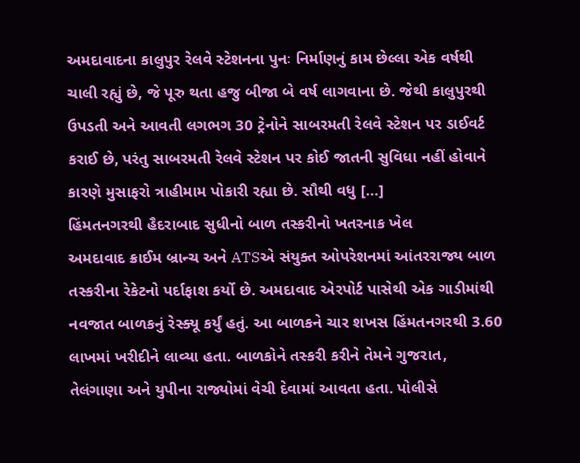અમદાવાદના કાલુપુર રેલવે સ્ટેશનના પુનઃ નિર્માણનું કામ છેલ્લા એક વર્ષથી ચાલી રહ્યું છે, જે પૂરુ થતા હજુ બીજા બે વર્ષ લાગવાના છે. જેથી કાલુપુરથી ઉપડતી અને આવતી લગભગ 30 ટ્રેનોને સાબરમતી રેલવે સ્ટેશન પર ડાઈવર્ટ કરાઈ છે, પરંતુ સાબરમતી રેલવે સ્ટેશન પર કોઈ જાતની સુવિધા નહીં હોવાને કારણે મુસાફરો ત્રાહીમામ પોકારી રહ્યા છે. સૌથી વધુ […]
હિંમતનગરથી હૈદરાબાદ સુધીનો બાળ તસ્કરીનો ખતરનાક ખેલ
અમદાવાદ ક્રાઈમ બ્રાન્ચ અને ATSએ સંયુક્ત ઓપરેશનમાં આંતરરાજ્ય બાળ તસ્કરીના રેકેટનો પર્દાફાશ કર્યો છે. અમદાવાદ એરપોર્ટ પાસેથી એક ગાડીમાંથી નવજાત બાળકનું રેસ્ક્યૂ કર્યું હતું. આ બાળકને ચાર શખસ હિંમતનગરથી 3.60 લાખમાં ખરીદીને લાવ્યા હતા. બાળકોને તસ્કરી કરીને તેમને ગુજરાત, તેલંગાણા અને યુપીના રાજ્યોમાં વેચી દેવામાં આવતા હતા. પોલીસે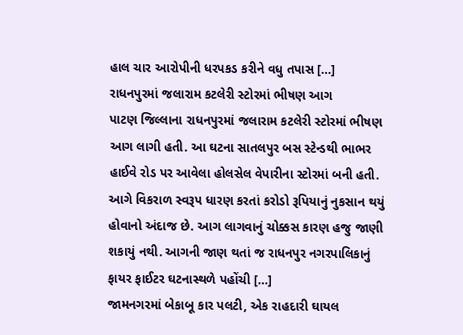હાલ ચાર આરોપીની ધરપકડ કરીને વધુ તપાસ […]
રાધનપુરમાં જલારામ કટલેરી સ્ટોરમાં ભીષણ આગ
પાટણ જિલ્લાના રાધનપુરમાં જલારામ કટલેરી સ્ટોરમાં ભીષણ આગ લાગી હતી. આ ઘટના સાતલપુર બસ સ્ટેન્ડથી ભાભર હાઈવે રોડ પર આવેલા હોલસેલ વેપારીના સ્ટોરમાં બની હતી. આગે વિકરાળ સ્વરૂપ ધારણ કરતાં કરોડો રૂપિયાનું નુકસાન થયું હોવાનો અંદાજ છે. આગ લાગવાનું ચોક્કસ કારણ હજુ જાણી શકાયું નથી. આગની જાણ થતાં જ રાધનપુર નગરપાલિકાનું ફાયર ફાઈટર ઘટનાસ્થળે પહોંચી […]
જામનગરમાં બેકાબૂ કાર પલટી, એક રાહદારી ઘાયલ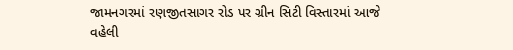જામનગરમાં રણજીતસાગર રોડ પર ગ્રીન સિટી વિસ્તારમાં આજે વહેલી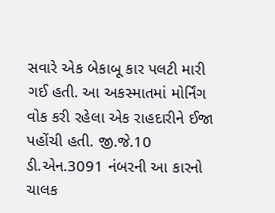સવારે એક બેકાબૂ કાર પલટી મારી ગઈ હતી. આ અકસ્માતમાં મોર્નિંગ વોક કરી રહેલા એક રાહદારીને ઈજા પહોંચી હતી. જી.જે.10 ડી.એન.3091 નંબરની આ કારનો ચાલક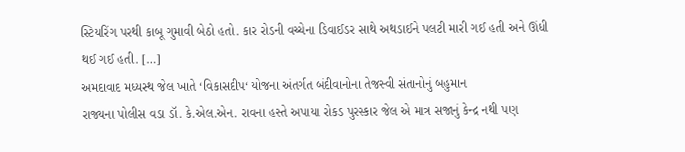સ્ટિયરિંગ પરથી કાબૂ ગુમાવી બેઠો હતો. કાર રોડની વચ્ચેના ડિવાઈડર સાથે અથડાઈને પલટી મારી ગઈ હતી અને ઊંધી થઈ ગઈ હતી. […]
અમદાવાદ મધ્યસ્થ જેલ ખાતે ‘વિકાસદીપ‘ યોજના અંતર્ગત બંદીવાનોના તેજસ્વી સંતાનોનું બહુમાન
રાજ્યના પોલીસ વડા ડૉ. કે.એલ.એન. રાવના હસ્તે અપાયા રોકડ પુરસ્કાર જેલ એ માત્ર સજાનું કેન્દ્ર નથી પણ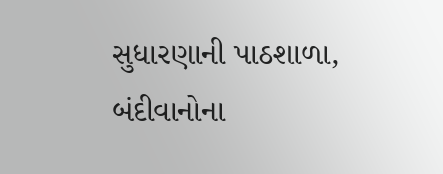સુધારણાની પાઠશાળા, બંદીવાનોના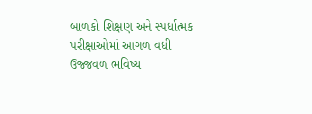બાળકો શિક્ષણ અને સ્પર્ધાત્મક પરીક્ષાઓમાં આગળ વધી ઉજ્જવળ ભવિષ્ય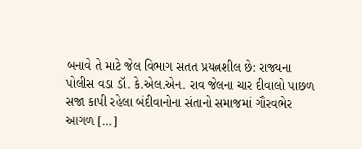બનાવે તે માટે જેલ વિભાગ સતત પ્રયત્નશીલ છે: રાજ્યના પોલીસ વડા ડૉ. કે.એલ.એન. રાવ જેલના ચાર દીવાલો પાછળ સજા કાપી રહેલા બંદીવાનોના સંતાનો સમાજમાં ગૌરવભેર આગળ […]